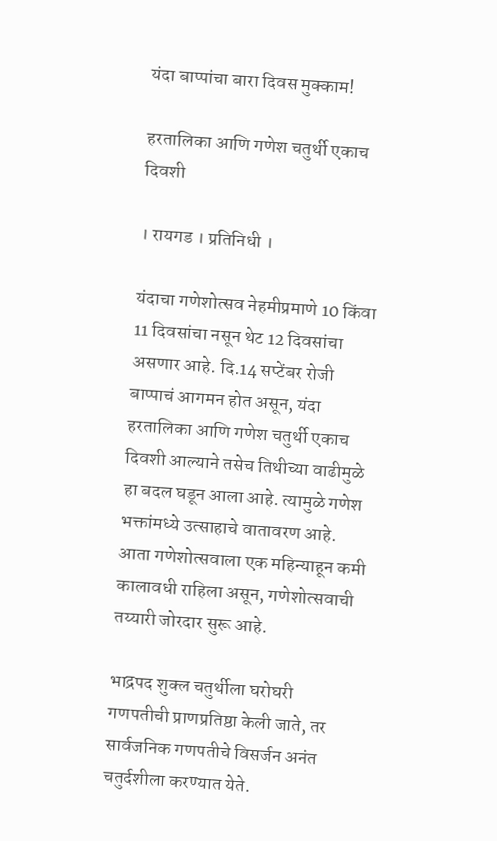यंदा बाप्पांचा बारा दिवस मुक्काम!

हरतालिका आणि गणेश चतुर्थी एकाच दिवशी

। रायगड । प्रतिनिधी ।

यंदाचा गणेशोत्सव नेहमीप्रमाणे 10 किंवा 11 दिवसांचा नसून थेट 12 दिवसांचा असणार आहे. दि.14 सप्टेंबर रोजी बाप्पाचं आगमन होत असून, यंदा हरतालिका आणि गणेश चतुर्थी एकाच दिवशी आल्याने तसेच तिथीच्या वाढीमुळे हा बदल घडून आला आहे. त्यामुळे गणेश भक्तांमध्ये उत्साहाचे वातावरण आहे. आता गणेशोत्सवाला एक महिन्याहून कमी कालावधी राहिला असून, गणेशोत्सवाची तय्यारी जोरदार सुरू आहे.

भाद्रपद शुक्ल चतुर्थीला घरोघरी गणपतीची प्राणप्रतिष्ठा केली जाते, तर सार्वजनिक गणपतीचे विसर्जन अनंत चतुर्दशीला करण्यात येते.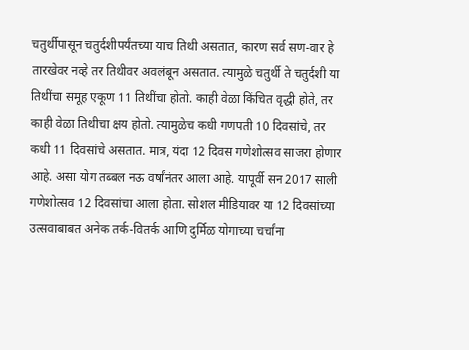चतुर्थीपासून चतुर्दशीपर्यंतच्या याच तिथी असतात, कारण सर्व सण-वार हे तारखेवर नव्हे तर तिथीवर अवलंबून असतात. त्यामुळे चतुर्थी ते चतुर्दशी या तिथींचा समूह एकूण 11 तिथींचा होतो. काही वेळा किंचित वृद्धी होते, तर काही वेळा तिथीचा क्षय होतो. त्यामुळेच कधी गणपती 10 दिवसांचे, तर कधी 11 दिवसांचे असतात. मात्र, यंदा 12 दिवस गणेशोत्सव साजरा होणार आहे. असा योग तब्बल नऊ वर्षांनंतर आला आहे. यापूर्वी सन 2017 साली गणेशोत्सव 12 दिवसांचा आला होता. सोशल मीडियावर या 12 दिवसांच्या उत्सवाबाबत अनेक तर्क-वितर्क आणि दुर्मिळ योगाच्या चर्चांना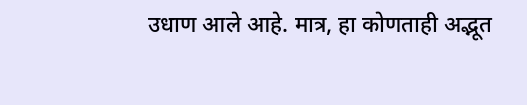उधाण आले आहे. मात्र, हा कोणताही अद्भूत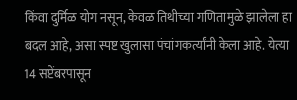किंवा दुर्मिळ योग नसून, केवळ तिथीच्या गणितामुळे झालेला हा बदल आहे, असा स्पष्ट खुलासा पंचांगकर्त्यांनी केला आहे. येत्या 14 सप्टेंबरपासून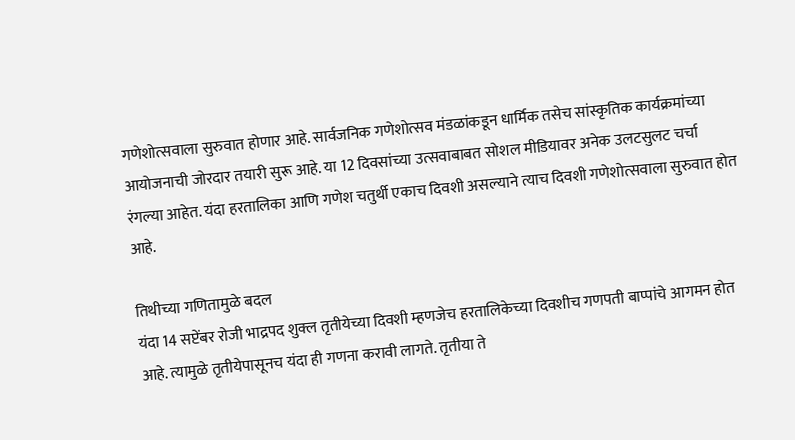गणेशोत्सवाला सुरुवात होणार आहे. सार्वजनिक गणेशोत्सव मंडळांकडून धार्मिक तसेच सांस्कृतिक कार्यक्रमांच्या आयोजनाची जोरदार तयारी सुरू आहे. या 12 दिवसांच्या उत्सवाबाबत सोशल मीडियावर अनेक उलटसुलट चर्चा रंगल्या आहेत. यंदा हरतालिका आणि गणेश चतुर्थी एकाच दिवशी असल्याने त्याच दिवशी गणेशोत्सवाला सुरुवात होत आहे.

तिथीच्या गणितामुळे बदल
यंदा 14 सप्टेंबर रोजी भाद्रपद शुक्ल तृतीयेच्या दिवशी म्हणजेच हरतालिकेच्या दिवशीच गणपती बाप्पांचे आगमन होत आहे. त्यामुळे तृतीयेपासूनच यंदा ही गणना करावी लागते. तृतीया ते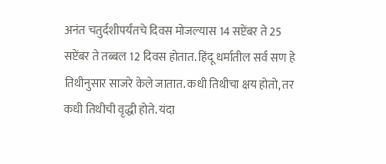अनंत चतुर्दशीपर्यंतचे दिवस मोजल्यास 14 सप्टेंबर ते 25 सप्टेंबर ते तब्बल 12 दिवस होतात. हिंदू धर्मातील सर्व सण हे तिथीनुसार साजरे केले जातात. कधी तिथीचा क्षय होतो, तर कधी तिथीची वृद्धी होते. यंदा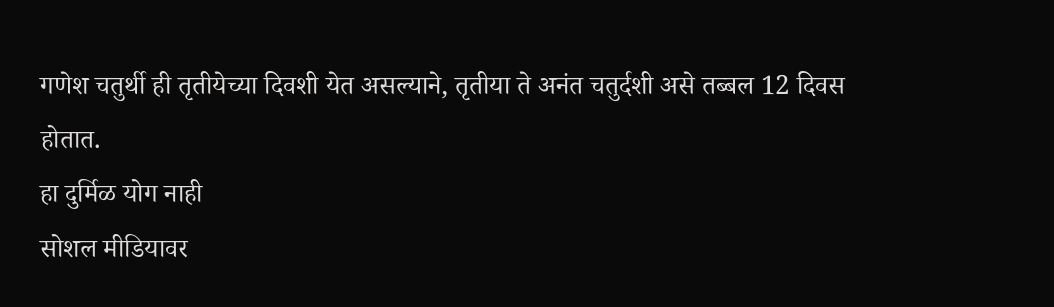गणेश चतुर्थी ही तृतीयेच्या दिवशी येत असल्याने, तृतीया ते अनंत चतुर्दशी असे तब्बल 12 दिवस होतात.
हा दुर्मिळ योग नाही
सोशल मीडियावर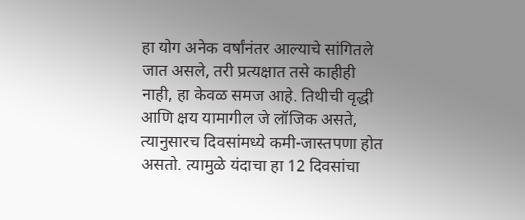हा योग अनेक वर्षांनंतर आल्याचे सांगितले जात असले, तरी प्रत्यक्षात तसे काहीही नाही, हा केवळ समज आहे. तिथीची वृद्धी आणि क्षय यामागील जे लॉजिक असते, त्यानुसारच दिवसांमध्ये कमी-जास्तपणा होत असतो. त्यामुळे यंदाचा हा 12 दिवसांचा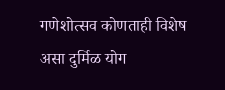गणेशोत्सव कोणताही विशेष असा दुर्मिळ योग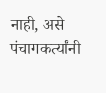नाही, असे पंचागकर्त्यांनी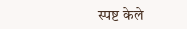स्पष्ट केले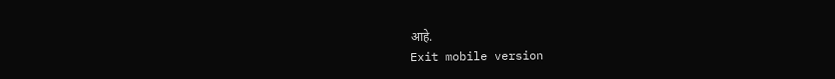आहे.
Exit mobile version